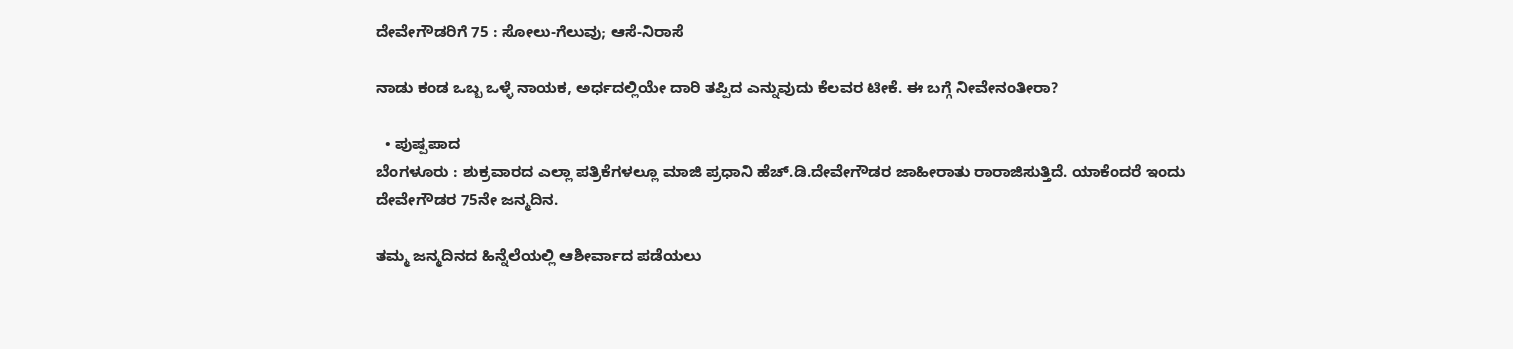ದೇವೇಗೌಡರಿಗೆ 75 : ಸೋಲು-ಗೆಲುವು; ಆಸೆ-ನಿರಾಸೆ

ನಾಡು ಕಂಡ ಒಬ್ಬ ಒಳ್ಳೆ ನಾಯಕ, ಅರ್ಧದಲ್ಲಿಯೇ ದಾರಿ ತಪ್ಪಿದ ಎನ್ನುವುದು ಕೆಲವರ ಟೀಕೆ. ಈ ಬಗ್ಗೆ ನೀವೇನಂತೀರಾ?

  • ಪುಷ್ಪಪಾದ
ಬೆಂಗಳೂರು : ಶುಕ್ರವಾರದ ಎಲ್ಲಾ ಪತ್ರಿಕೆಗಳಲ್ಲೂ ಮಾಜಿ ಪ್ರಧಾನಿ ಹೆಚ್‌.ಡಿ.ದೇವೇಗೌಡರ ಜಾಹೀರಾತು ರಾರಾಜಿಸುತ್ತಿದೆ. ಯಾಕೆಂದರೆ ಇಂದು ದೇವೇಗೌಡರ 75ನೇ ಜನ್ಮದಿನ.

ತಮ್ಮ ಜನ್ಮದಿನದ ಹಿನ್ನೆಲೆಯಲ್ಲಿ ಆಶೀರ್ವಾದ ಪಡೆಯಲು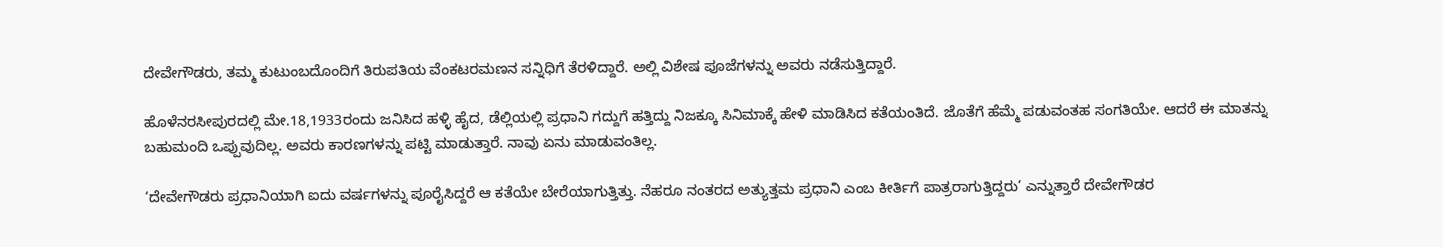ದೇವೇಗೌಡರು, ತಮ್ಮ ಕುಟುಂಬದೊಂದಿಗೆ ತಿರುಪತಿಯ ವೆಂಕಟರಮಣನ ಸನ್ನಿಧಿಗೆ ತೆರಳಿದ್ದಾರೆ. ಅಲ್ಲಿ ವಿಶೇಷ ಪೂಜೆಗಳನ್ನು ಅವರು ನಡೆಸುತ್ತಿದ್ದಾರೆ.

ಹೊಳೆನರಸೀಪುರದಲ್ಲಿ ಮೇ.18,1933ರಂದು ಜನಿಸಿದ ಹಳ್ಳಿ ಹೈದ, ಡೆಲ್ಲಿಯಲ್ಲಿ ಪ್ರಧಾನಿ ಗದ್ದುಗೆ ಹತ್ತಿದ್ದು ನಿಜಕ್ಕೂ ಸಿನಿಮಾಕ್ಕೆ ಹೇಳಿ ಮಾಡಿಸಿದ ಕತೆಯಂತಿದೆ. ಜೊತೆಗೆ ಹೆಮ್ಮೆ ಪಡುವಂತಹ ಸಂಗತಿಯೇ. ಆದರೆ ಈ ಮಾತನ್ನು ಬಹುಮಂದಿ ಒಪ್ಪುವುದಿಲ್ಲ. ಅವರು ಕಾರಣಗಳನ್ನು ಪಟ್ಟಿ ಮಾಡುತ್ತಾರೆ. ನಾವು ಏನು ಮಾಡುವಂತಿಲ್ಲ.

‘ದೇವೇಗೌಡರು ಪ್ರಧಾನಿಯಾಗಿ ಐದು ವರ್ಷಗಳನ್ನು ಪೂರೈಸಿದ್ದರೆ ಆ ಕತೆಯೇ ಬೇರೆಯಾಗುತ್ತಿತ್ತು. ನೆಹರೂ ನಂತರದ ಅತ್ಯುತ್ತಮ ಪ್ರಧಾನಿ ಎಂಬ ಕೀರ್ತಿಗೆ ಪಾತ್ರರಾಗುತ್ತಿದ್ದರು’ ಎನ್ನುತ್ತಾರೆ ದೇವೇಗೌಡರ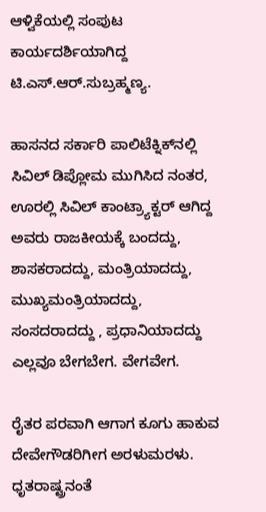ಆಳ್ವಿಕೆಯಲ್ಲಿ ಸಂಪುಟ ಕಾರ್ಯದರ್ಶಿಯಾಗಿದ್ದ ಟಿ.ಎಸ್‌.ಆರ್‌.ಸುಬ್ರಹ್ಮಣ್ಯ.

ಹಾಸನದ ಸರ್ಕಾರಿ ಪಾಲಿಟೆಕ್ನಿಕ್‌ನಲ್ಲಿ ಸಿವಿಲ್‌ ಡಿಪ್ಲೋಮ ಮುಗಿಸಿದ ನಂತರ, ಊರಲ್ಲಿ ಸಿವಿಲ್‌ ಕಾಂಟ್ರ್ಯಾಕ್ಟರ್‌ ಆಗಿದ್ದ ಅವರು ರಾಜಕೀಯಕ್ಕೆ ಬಂದದ್ದು, ಶಾಸಕರಾದದ್ದು, ಮಂತ್ರಿಯಾದದ್ದು, ಮುಖ್ಯಮಂತ್ರಿಯಾದದ್ದು, ಸಂಸದರಾದದ್ದು , ಪ್ರಧಾನಿಯಾದದ್ದು ಎಲ್ಲವೂ ಬೇಗಬೇಗ. ವೇಗವೇಗ.

ರೈತರ ಪರವಾಗಿ ಆಗಾಗ ಕೂಗು ಹಾಕುವ ದೇವೇಗೌಡರಿಗೀಗ ಅರಳುಮರಳು. ಧೃತರಾಷ್ಟ್ರನಂತೆ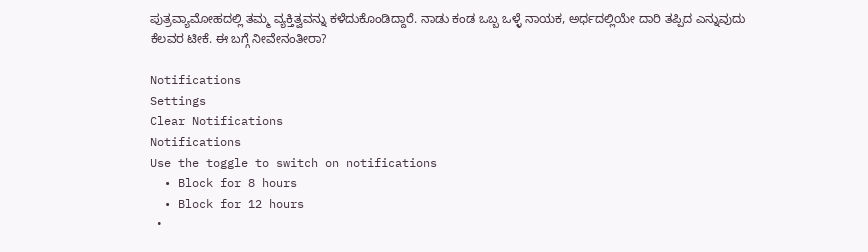ಪುತ್ರವ್ಯಾಮೋಹದಲ್ಲಿ ತಮ್ಮ ವ್ಯಕ್ತಿತ್ವವನ್ನು ಕಳೆದುಕೊಂಡಿದ್ದಾರೆ. ನಾಡು ಕಂಡ ಒಬ್ಬ ಒಳ್ಳೆ ನಾಯಕ, ಅರ್ಧದಲ್ಲಿಯೇ ದಾರಿ ತಪ್ಪಿದ ಎನ್ನುವುದು ಕೆಲವರ ಟೀಕೆ. ಈ ಬಗ್ಗೆ ನೀವೇನಂತೀರಾ?

Notifications
Settings
Clear Notifications
Notifications
Use the toggle to switch on notifications
  • Block for 8 hours
  • Block for 12 hours
  •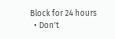Block for 24 hours
  • Don't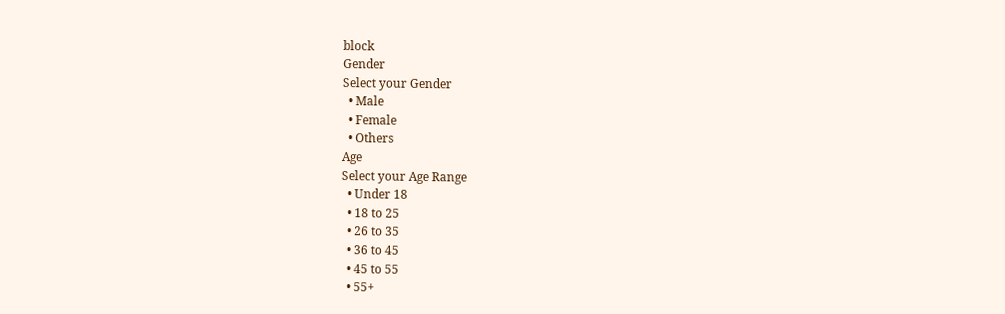block
Gender
Select your Gender
  • Male
  • Female
  • Others
Age
Select your Age Range
  • Under 18
  • 18 to 25
  • 26 to 35
  • 36 to 45
  • 45 to 55
  • 55+